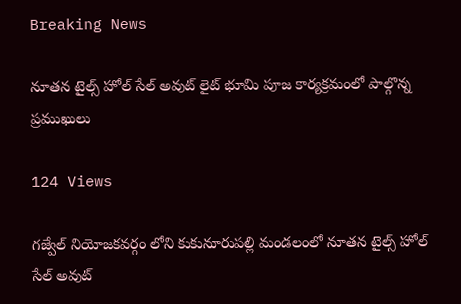Breaking News

నూతన టైల్స్ హోల్ సేల్ అవుట్ లైట్ భూమి పూజ కార్యక్రమంలో పాల్గొన్న ప్రముఖులు

124 Views

గజ్వేల్ నియోజకవర్గం లోని కుకునూరుపల్లి మండలంలో నూతన టైల్స్ హోల్ సేల్ అవుట్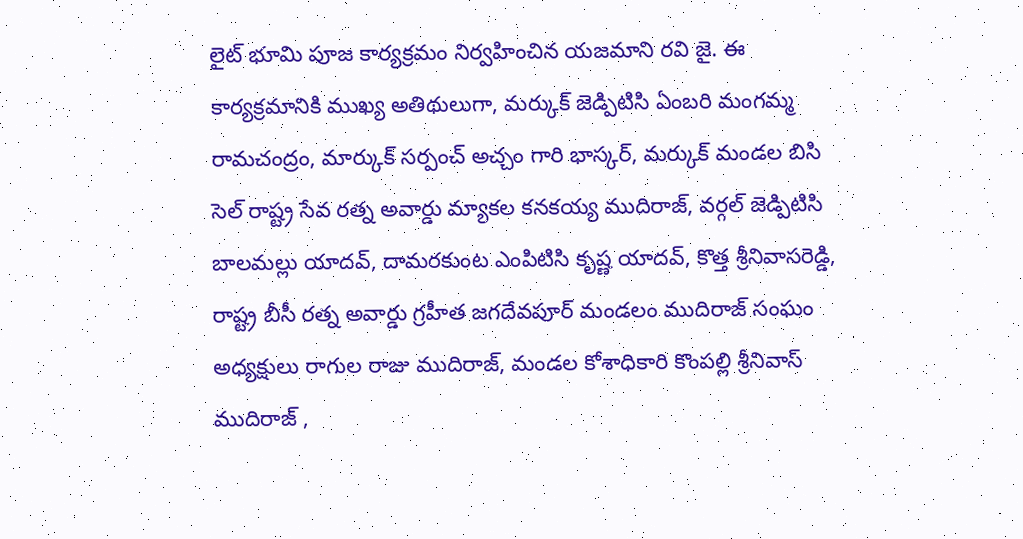లైట్ భూమి పూజ కార్యక్రమం నిర్వహించిన యజమాని రవి జై. ఈ కార్యక్రమానికి ముఖ్య అతిథులుగా, మర్కుక్ జెడ్పిటిసి ఏంబరి మంగమ్మ రామచంద్రం, మార్కుక్ సర్పంచ్ అచ్చం గారి భాస్కర్, మర్కుక్ మండల బిసి సెల్ రాష్ట్ర సేవ రత్న అవార్డు మ్యాకల కనకయ్య ముదిరాజ్, వర్గల్ జెడ్పిటిసి బాలమల్లు యాదవ్, దామరకుంట ఎంపిటిసి కృష్ణ యాదవ్, కొత్త శ్రీనివాసరెడ్డి, రాష్ట్ర బీసీ రత్న అవార్డు గ్రహీత జగదేవపూర్ మండలం ముదిరాజ్ సంఘం అధ్యక్షులు రాగుల రాజు ముదిరాజ్, మండల కోశాధికారి కొంపల్లి శ్రీనివాస్ ముదిరాజ్ ,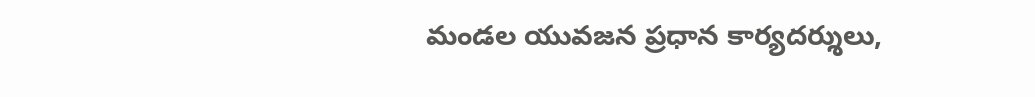మండల యువజన ప్రధాన కార్యదర్శులు,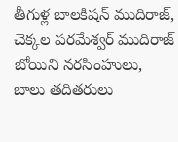తీగుళ్ల బాలకిషన్ ముదిరాజ్, చెక్కల పరమేశ్వర్ ముదిరాజ్ బోయిని నరసింహులు, బాలు తదితరులు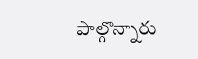పాల్గొన్నారు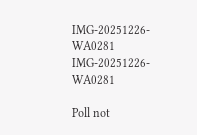IMG-20251226-WA0281
IMG-20251226-WA0281

Poll not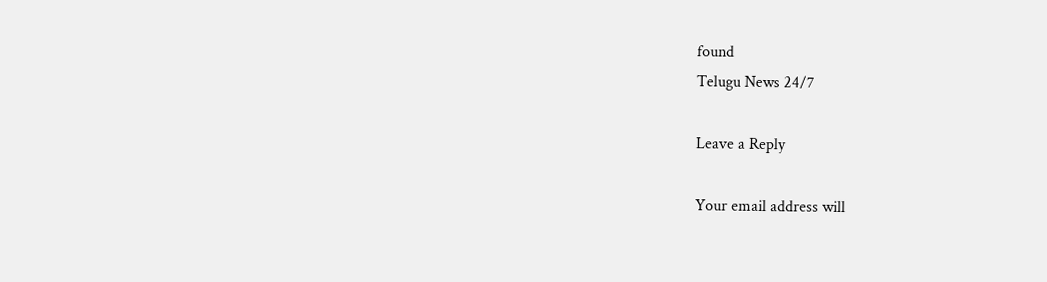found
Telugu News 24/7

Leave a Reply

Your email address will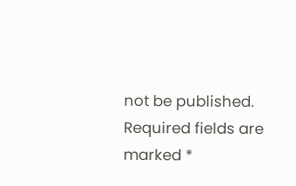not be published. Required fields are marked *